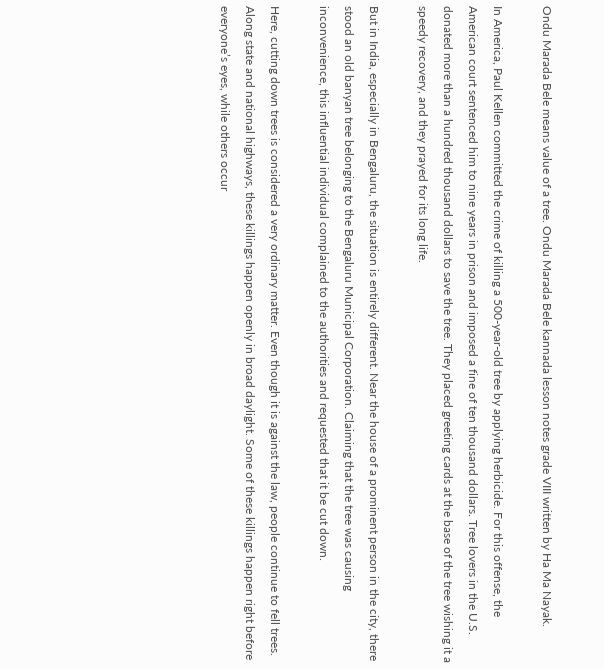Ondu Marada Bele means value of a tree. Ondu Marada Bele kannada lesson notes grade VIII written by Ha Ma Nayak.

In America, Paul Kellen committed the crime of killing a 500-year-old tree by applying herbicide. For this offense, the American court sentenced him to nine years in prison and imposed a fine of ten thousand dollars. Tree lovers in the U.S. donated more than a hundred thousand dollars to save the tree. They placed greeting cards at the base of the tree wishing it a speedy recovery, and they prayed for its long life.

But in India, especially in Bengaluru, the situation is entirely different. Near the house of a prominent person in the city, there stood an old banyan tree belonging to the Bengaluru Municipal Corporation. Claiming that the tree was causing inconvenience, this influential individual complained to the authorities and requested that it be cut down.

Here, cutting down trees is considered a very ordinary matter. Even though it is against the law, people continue to fell trees. Along state and national highways, these killings happen openly in broad daylight. Some of these killings happen right before everyone’s eyes, while others occur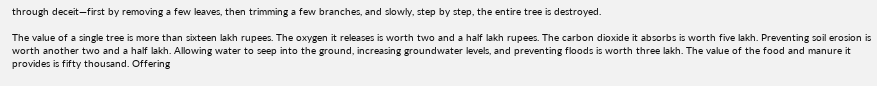through deceit—first by removing a few leaves, then trimming a few branches, and slowly, step by step, the entire tree is destroyed.

The value of a single tree is more than sixteen lakh rupees. The oxygen it releases is worth two and a half lakh rupees. The carbon dioxide it absorbs is worth five lakh. Preventing soil erosion is worth another two and a half lakh. Allowing water to seep into the ground, increasing groundwater levels, and preventing floods is worth three lakh. The value of the food and manure it provides is fifty thousand. Offering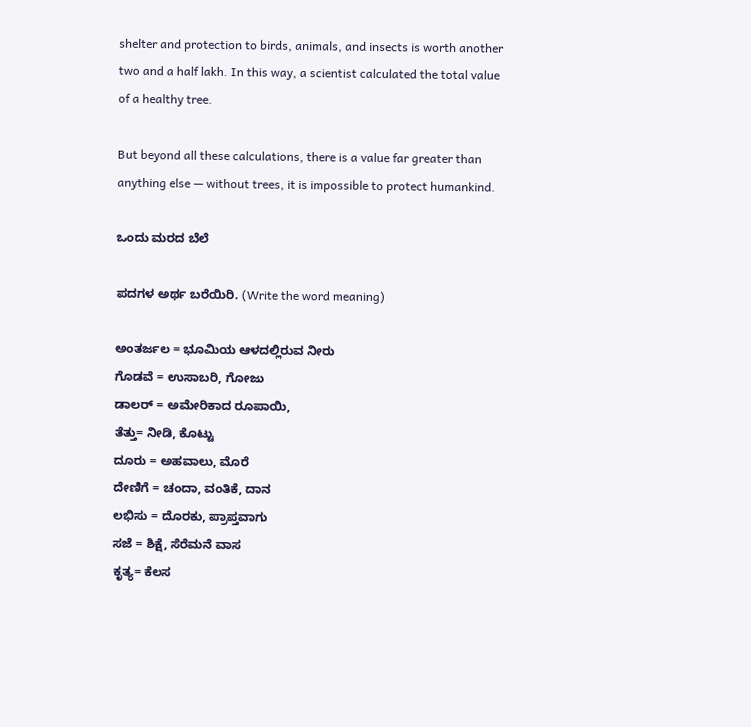shelter and protection to birds, animals, and insects is worth another two and a half lakh. In this way, a scientist calculated the total value of a healthy tree.

But beyond all these calculations, there is a value far greater than anything else — without trees, it is impossible to protect humankind.

ಒಂದು ಮರದ ಬೆಲೆ

ಪದಗಳ ಅರ್ಥ ಬರೆಯಿರಿ. (Write the word meaning)

ಅಂತರ್ಜಲ = ಭೂಮಿಯ ಆಳದಲ್ಲಿರುವ ನೀರು
ಗೊಡವೆ = ಉಸಾಬರಿ, ಗೋಜು
ಡಾಲರ್ = ಅಮೇರಿಕಾದ ರೂಪಾಯಿ,
ತೆತ್ತು= ನೀಡಿ, ಕೊಟ್ಟು
ದೂರು = ಅಹವಾಲು, ಮೊರೆ
ದೇಣಿಗೆ = ಚಂದಾ, ವಂತಿಕೆ, ದಾನ
ಲಭಿಸು = ದೊರಕು, ಪ್ರಾಪ್ತವಾಗು
ಸಜೆ = ಶಿಕ್ಷೆ, ಸೆರೆಮನೆ ವಾಸ
ಕೃತ್ಯ= ಕೆಲಸ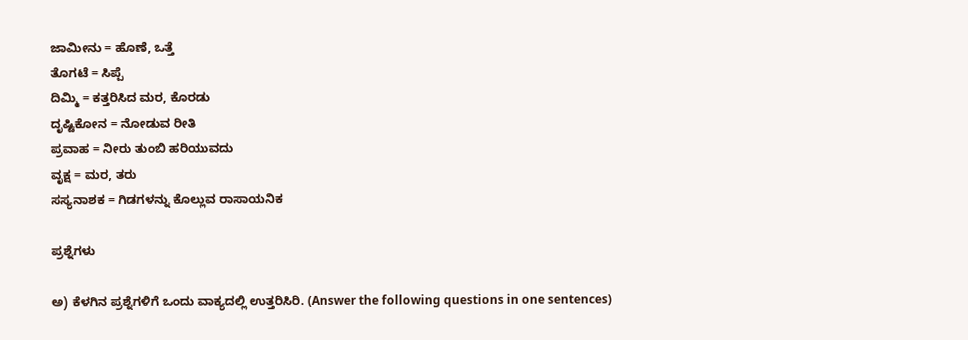ಜಾಮೀನು = ಹೊಣೆ, ಒತ್ತೆ
ತೊಗಟೆ = ಸಿಪ್ಪೆ
ದಿಮ್ಮಿ = ಕತ್ತರಿಸಿದ ಮರ, ಕೊರಡು
ದೃಷ್ಟಿಕೋನ = ನೋಡುವ ರೀತಿ
ಪ್ರವಾಹ = ನೀರು ತುಂಬಿ ಹರಿಯುವದು
ವೃಕ್ಷ = ಮರ, ತರು
ಸಸ್ಯನಾಶಕ = ಗಿಡಗಳನ್ನು ಕೊಲ್ಲುವ ರಾಸಾಯನಿಕ

ಪ್ರಶ್ನೆಗಳು

ಅ) ಕೆಳಗಿನ ಪ್ರಶ್ನೆಗಳಿಗೆ ಒಂದು ವಾಕ್ಯದಲ್ಲಿ ಉತ್ತರಿಸಿರಿ. (Answer the following questions in one sentences)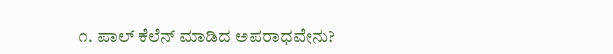೧. ಪಾಲ್‌ ಕೆಲೆನ್‌ ಮಾಡಿದ ಅಪರಾಧವೇನು?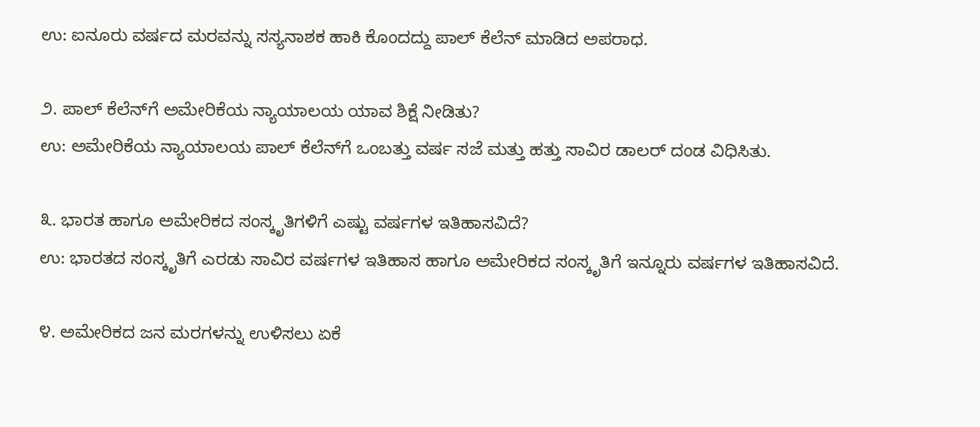ಉ: ಐನೂರು ವರ್ಷದ ಮರವನ್ನು ಸಸ್ಯನಾಶಕ ಹಾಕಿ ಕೊಂದದ್ದು ಪಾಲ್‌ ಕೆಲೆನ್‌ ಮಾಡಿದ ಅಪರಾಧ.

೨. ಪಾಲ್‌ ಕೆಲೆನ್‌ಗೆ ಅಮೇರಿಕೆಯ ನ್ಯಾಯಾಲಯ ಯಾವ ಶಿಕ್ಷೆ ನೀಡಿತು?
ಉ: ಅಮೇರಿಕೆಯ ನ್ಯಾಯಾಲಯ ಪಾಲ್‌ ಕೆಲೆನ್‌ಗೆ ಒಂಬತ್ತು ವರ್ಷ ಸಜೆ ಮತ್ತು ಹತ್ತು ಸಾವಿರ ಡಾಲರ್ ದಂಡ ವಿಧಿಸಿತು.

೩. ಭಾರತ ಹಾಗೂ ಅಮೇರಿಕದ ಸಂಸ್ಕೃತಿಗಳಿಗೆ ಎಷ್ಟು ವರ್ಷಗಳ ಇತಿಹಾಸವಿದೆ?
ಉ: ಭಾರತದ ಸಂಸ್ಕೃತಿಗೆ ಎರಡು ಸಾವಿರ ವರ್ಷಗಳ ಇತಿಹಾಸ ಹಾಗೂ ಅಮೇರಿಕದ ಸಂಸ್ಕೃತಿಗೆ ಇನ್ನೂರು ವರ್ಷಗಳ ಇತಿಹಾಸವಿದೆ.

೪. ಅಮೇರಿಕದ ಜನ ಮರಗಳನ್ನು ಉಳಿಸಲು ಏಕೆ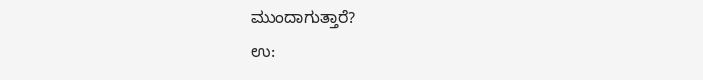ಮುಂದಾಗುತ್ತಾರೆ?
ಉ: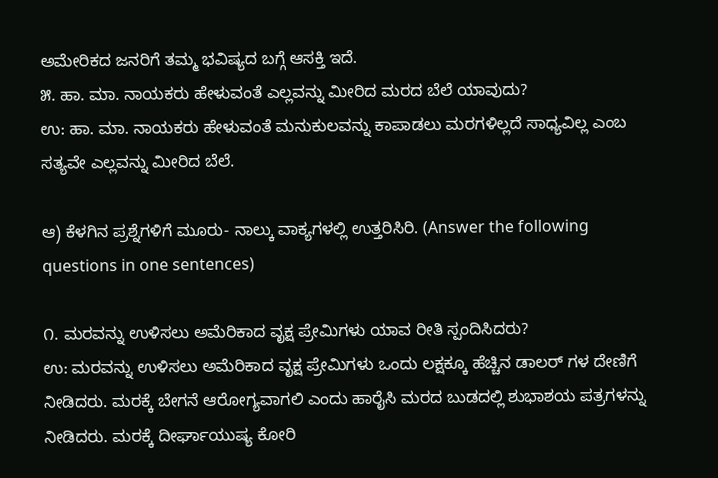ಅಮೇರಿಕದ ಜನರಿಗೆ ತಮ್ಮ ಭವಿಷ್ಯದ ಬಗ್ಗೆ ಆಸಕ್ತಿ ಇದೆ.
೫. ಹಾ. ಮಾ. ನಾಯಕರು ಹೇಳುವಂತೆ ಎಲ್ಲವನ್ನು ಮೀರಿದ ಮರದ ಬೆಲೆ ಯಾವುದು?
ಉ: ಹಾ. ಮಾ. ನಾಯಕರು ಹೇಳುವಂತೆ ಮನುಕುಲವನ್ನು ಕಾಪಾಡಲು ಮರಗಳಿಲ್ಲದೆ ಸಾಧ್ಯವಿಲ್ಲ ಎಂಬ ಸತ್ಯವೇ ಎಲ್ಲವನ್ನು ಮೀರಿದ ಬೆಲೆ.

ಆ) ಕೆಳಗಿನ ಪ್ರಶ್ನೆಗಳಿಗೆ ಮೂರು- ನಾಲ್ಕು ವಾಕ್ಯಗಳಲ್ಲಿ ಉತ್ತರಿಸಿರಿ. (Answer the following questions in one sentences)

೧. ಮರವನ್ನು ಉಳಿಸಲು ಅಮೆರಿಕಾದ ವೃಕ್ಷ ಪ್ರೇಮಿಗಳು ಯಾವ ರೀತಿ ಸ್ಪಂದಿಸಿದರು?
ಉ: ಮರವನ್ನು ಉಳಿಸಲು ಅಮೆರಿಕಾದ ವೃಕ್ಷ ಪ್ರೇಮಿಗಳು ಒಂದು ಲಕ್ಷಕ್ಕೂ ಹೆಚ್ಚಿನ ಡಾಲರ್‌ ಗಳ ದೇಣಿಗೆ ನೀಡಿದರು. ಮರಕ್ಕೆ ಬೇಗನೆ ಆರೋಗ್ಯವಾಗಲಿ ಎಂದು ಹಾರೈಸಿ ಮರದ ಬುಡದಲ್ಲಿ ಶುಭಾಶಯ ಪತ್ರಗಳನ್ನು ನೀಡಿದರು. ಮರಕ್ಕೆ ದೀರ್ಘಾಯುಷ್ಯ ಕೋರಿ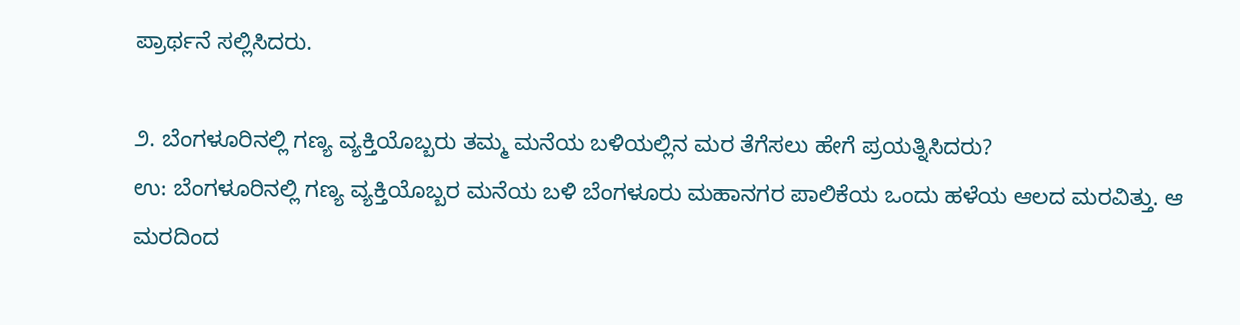ಪ್ರಾರ್ಥನೆ ಸಲ್ಲಿಸಿದರು.

೨. ಬೆಂಗಳೂರಿನಲ್ಲಿ ಗಣ್ಯ ವ್ಯಕ್ತಿಯೊಬ್ಬರು ತಮ್ಮ ಮನೆಯ ಬಳಿಯಲ್ಲಿನ ಮರ ತೆಗೆಸಲು ಹೇಗೆ ಪ್ರಯತ್ನಿಸಿದರು?
ಉ: ಬೆಂಗಳೂರಿನಲ್ಲಿ ಗಣ್ಯ ವ್ಯಕ್ತಿಯೊಬ್ಬರ ಮನೆಯ ಬಳಿ ಬೆಂಗಳೂರು ಮಹಾನಗರ ಪಾಲಿಕೆಯ ಒಂದು ಹಳೆಯ ಆಲದ ಮರವಿತ್ತು. ಆ ಮರದಿಂದ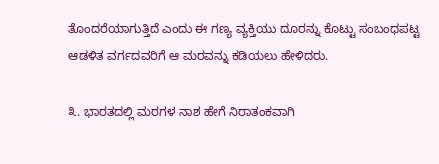ತೊಂದರೆಯಾಗುತ್ತಿದೆ ಎಂದು ಈ ಗಣ್ಯ ವ್ಯಕ್ತಿಯು ದೂರನ್ನು ಕೊಟ್ಟು ಸಂಬಂಧಪಟ್ಟ ಆಡಳಿತ ವರ್ಗದವರಿಗೆ ಆ ಮರವನ್ನು ಕಡಿಯಲು ಹೇಳಿದರು.

೩. ಭಾರತದಲ್ಲಿ ಮರಗಳ ನಾಶ ಹೇಗೆ ನಿರಾತಂಕವಾಗಿ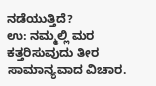ನಡೆಯುತ್ತಿದೆ?
ಉ: ನಮ್ಮಲ್ಲಿ ಮರ ಕತ್ತರಿಸುವುದು ತೀರ ಸಾಮಾನ್ಯವಾದ ವಿಚಾರ.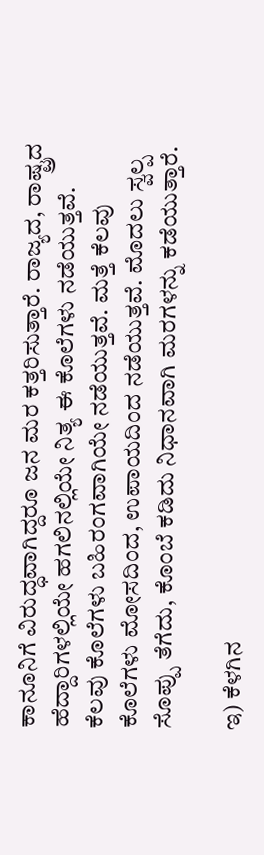ಕಾನೂನಿಗೆ ವಿರುದ್ಧವಾಗಿದ್ದರೂ ಜನ ಮರ ಕತ್ತರಿಸುತ್ತಾರೆ. ರಾಜ್ಯದ, ರಾಷ್ಟ್ರದ ಹೆದ್ದಾರಿಗಳಲ್ಲಿಯೇ ಹಗಲಿನಲ್ಲಿಯೇ ನಿತ್ಯ ಈ ಕೊಲೆಗಳು ನಡೆಯುತ್ತವೆ. ಕೆಲವು ಕೊಲೆಗಳು ಬಹಿರಂಗವಾಗಿಯೇ ನಡೆಯುತ್ತವೆ. ಮತ್ತೆ ಕೆಲವು ಕೊಲೆಗಳು ಮೋಸದಿಂದ, ಉಪಾಯದಿಂದ ನಡೆಯುತ್ತವೆ. ಮೊದಲು ಸ್ವಲ್ಪ ಸೊಪ್ಪು ತೆಗೆದು, ಕೊಂಬೆ ಕಡಿದು ನಿಧಾನವಾಗಿ ಮರಗಳನ್ನು ಕಡೆಯುತ್ತಾರೆ.

ಇ) ಕೆಳಗಿನ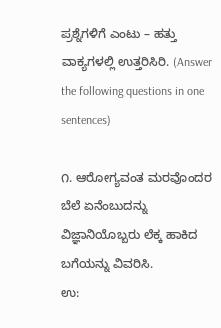ಪ್ರಶ್ನೆಗಳಿಗೆ ಎಂಟು – ಹತ್ತು ವಾಕ್ಯಗಳಲ್ಲಿ ಉತ್ತರಿಸಿರಿ. (Answer the following questions in one sentences)

೧. ಆರೋಗ್ಯವಂತ ಮರವೊಂದರ ಬೆಲೆ ಏನೆಂಬುದನ್ನು ವಿಜ್ಞಾನಿಯೊಬ್ಬರು ಲೆಕ್ಕ ಹಾಕಿದ ಬಗೆಯನ್ನು ವಿವರಿಸಿ.
ಉ: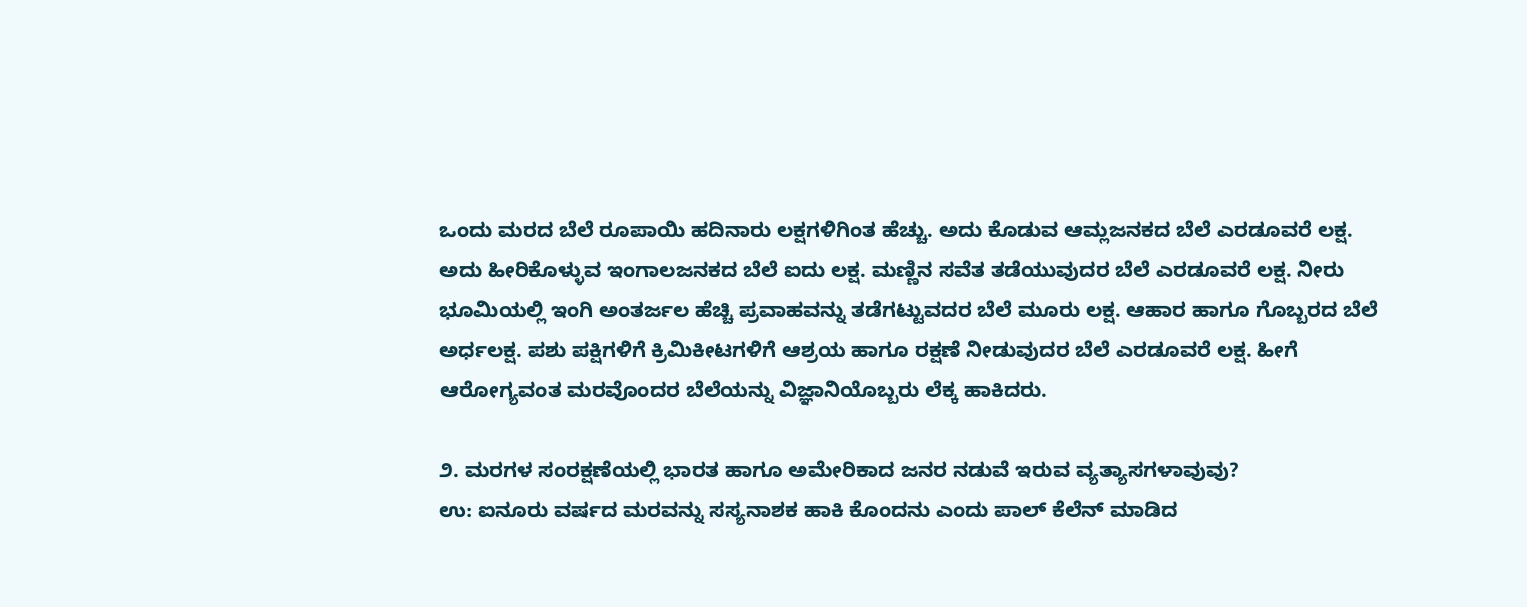ಒಂದು ಮರದ ಬೆಲೆ ರೂಪಾಯಿ ಹದಿನಾರು ಲಕ್ಷಗಳಿಗಿಂತ ಹೆಚ್ಚು. ಅದು ಕೊಡುವ ಆಮ್ಲಜನಕದ ಬೆಲೆ ಎರಡೂವರೆ ಲಕ್ಷ. ಅದು ಹೀರಿಕೊಳ್ಳುವ ಇಂಗಾಲಜನಕದ ಬೆಲೆ ಐದು ಲಕ್ಷ. ಮಣ್ಣಿನ ಸವೆತ ತಡೆಯುವುದರ ಬೆಲೆ ಎರಡೂವರೆ ಲಕ್ಷ. ನೀರು ಭೂಮಿಯಲ್ಲಿ ಇಂಗಿ ಅಂತರ್ಜಲ ಹೆಚ್ಚಿ ಪ್ರವಾಹವನ್ನು ತಡೆಗಟ್ಟುವದರ ಬೆಲೆ ಮೂರು ಲಕ್ಷ. ಆಹಾರ ಹಾಗೂ ಗೊಬ್ಬರದ ಬೆಲೆ ಅರ್ಧಲಕ್ಷ. ಪಶು ಪಕ್ಷಿಗಳಿಗೆ ಕ್ರಿಮಿಕೀಟಗಳಿಗೆ ಆಶ್ರಯ ಹಾಗೂ ರಕ್ಷಣೆ ನೀಡುವುದರ ಬೆಲೆ ಎರಡೂವರೆ ಲಕ್ಷ. ಹೀಗೆ ಆರೋಗ್ಯವಂತ ಮರವೊಂದರ ಬೆಲೆಯನ್ನು ವಿಜ್ಞಾನಿಯೊಬ್ಬರು ಲೆಕ್ಕ ಹಾಕಿದರು.

೨. ಮರಗಳ ಸಂರಕ್ಷಣೆಯಲ್ಲಿ ಭಾರತ ಹಾಗೂ ಅಮೇರಿಕಾದ ಜನರ ನಡುವೆ ಇರುವ ವ್ಯತ್ಯಾಸಗಳಾವುವು?
ಉ: ಐನೂರು ವರ್ಷದ ಮರವನ್ನು ಸಸ್ಯನಾಶಕ ಹಾಕಿ ಕೊಂದನು ಎಂದು ಪಾಲ್‌ ಕೆಲೆನ್‌ ಮಾಡಿದ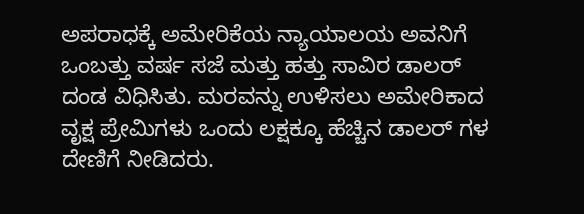ಅಪರಾಧಕ್ಕೆ ಅಮೇರಿಕೆಯ ನ್ಯಾಯಾಲಯ ಅವನಿಗೆ ಒಂಬತ್ತು ವರ್ಷ ಸಜೆ ಮತ್ತು ಹತ್ತು ಸಾವಿರ ಡಾಲರ್ ದಂಡ ವಿಧಿಸಿತು. ಮರವನ್ನು ಉಳಿಸಲು ಅಮೇರಿಕಾದ ವೃಕ್ಷ ಪ್ರೇಮಿಗಳು ಒಂದು ಲಕ್ಷಕ್ಕೂ ಹೆಚ್ಚಿನ ಡಾಲರ್‌ ಗಳ ದೇಣಿಗೆ ನೀಡಿದರು.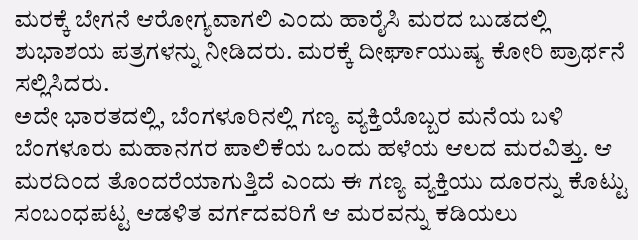ಮರಕ್ಕೆ ಬೇಗನೆ ಆರೋಗ್ಯವಾಗಲಿ ಎಂದು ಹಾರೈಸಿ ಮರದ ಬುಡದಲ್ಲಿ ಶುಭಾಶಯ ಪತ್ರಗಳನ್ನು ನೀಡಿದರು. ಮರಕ್ಕೆ ದೀರ್ಘಾಯುಷ್ಯ ಕೋರಿ ಪ್ರಾರ್ಥನೆ ಸಲ್ಲಿಸಿದರು.
ಅದೇ ಭಾರತದಲ್ಲಿ, ಬೆಂಗಳೂರಿನಲ್ಲಿ ಗಣ್ಯ ವ್ಯಕ್ತಿಯೊಬ್ಬರ ಮನೆಯ ಬಳಿ ಬೆಂಗಳೂರು ಮಹಾನಗರ ಪಾಲಿಕೆಯ ಒಂದು ಹಳೆಯ ಆಲದ ಮರವಿತ್ತು. ಆ ಮರದಿಂದ ತೊಂದರೆಯಾಗುತ್ತಿದೆ ಎಂದು ಈ ಗಣ್ಯ ವ್ಯಕ್ತಿಯು ದೂರನ್ನು ಕೊಟ್ಟು ಸಂಬಂಧಪಟ್ಟ ಆಡಳಿತ ವರ್ಗದವರಿಗೆ ಆ ಮರವನ್ನು ಕಡಿಯಲು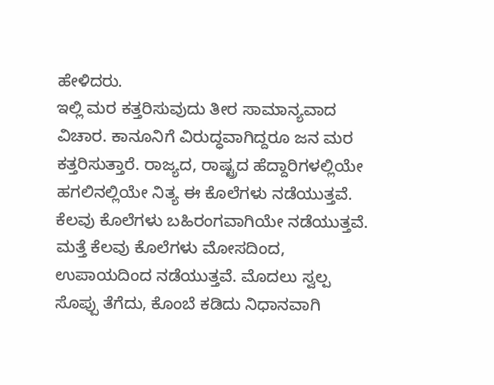ಹೇಳಿದರು.
ಇಲ್ಲಿ ಮರ ಕತ್ತರಿಸುವುದು ತೀರ ಸಾಮಾನ್ಯವಾದ ವಿಚಾರ. ಕಾನೂನಿಗೆ ವಿರುದ್ಧವಾಗಿದ್ದರೂ ಜನ ಮರ ಕತ್ತರಿಸುತ್ತಾರೆ. ರಾಜ್ಯದ, ರಾಷ್ಟ್ರದ ಹೆದ್ದಾರಿಗಳಲ್ಲಿಯೇ ಹಗಲಿನಲ್ಲಿಯೇ ನಿತ್ಯ ಈ ಕೊಲೆಗಳು ನಡೆಯುತ್ತವೆ. ಕೆಲವು ಕೊಲೆಗಳು ಬಹಿರಂಗವಾಗಿಯೇ ನಡೆಯುತ್ತವೆ. ಮತ್ತೆ ಕೆಲವು ಕೊಲೆಗಳು ಮೋಸದಿಂದ, ಉಪಾಯದಿಂದ ನಡೆಯುತ್ತವೆ. ಮೊದಲು ಸ್ವಲ್ಪ ಸೊಪ್ಪು ತೆಗೆದು, ಕೊಂಬೆ ಕಡಿದು ನಿಧಾನವಾಗಿ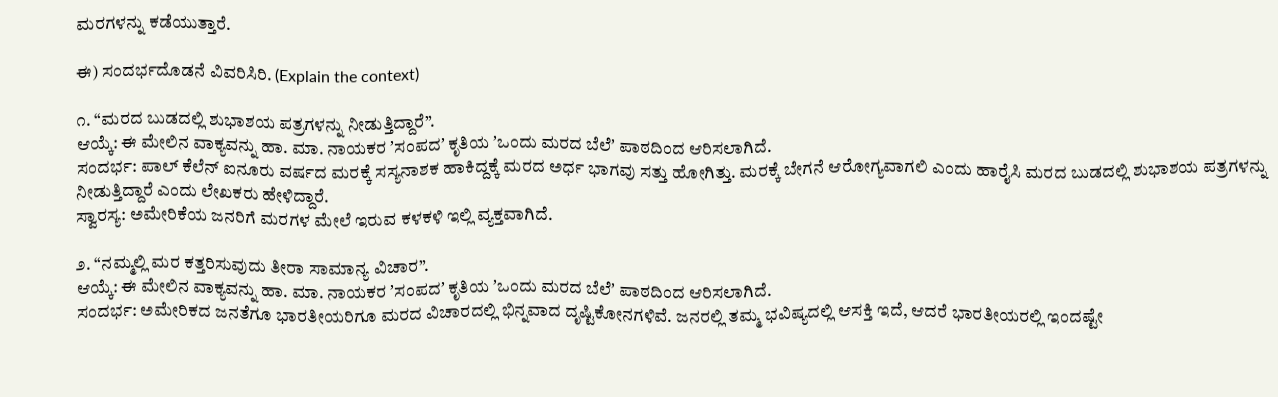ಮರಗಳನ್ನು ಕಡೆಯುತ್ತಾರೆ.

ಈ) ಸಂದರ್ಭದೊಡನೆ ವಿವರಿಸಿರಿ. (Explain the context)

೧. “ಮರದ ಬುಡದಲ್ಲಿ ಶುಭಾಶಯ ಪತ್ರಗಳನ್ನು ನೀಡುತ್ತಿದ್ದಾರೆ”.
ಆಯ್ಕೆ: ಈ ಮೇಲಿನ ವಾಕ್ಯವನ್ನು ಹಾ. ಮಾ. ನಾಯಕರ ʼಸಂಪದʼ ಕೃತಿಯ ʼಒಂದು ಮರದ ಬೆಲೆʼ ಪಾಠದಿಂದ ಆರಿಸಲಾಗಿದೆ.
ಸಂದರ್ಭ: ಪಾಲ್‌ ಕೆಲೆನ್ ಐನೂರು ವರ್ಷದ ಮರಕ್ಕೆ ಸಸ್ಯನಾಶಕ ಹಾಕಿದ್ದಕ್ಕೆ ಮರದ ಅರ್ಧ ಭಾಗವು ಸತ್ತು ಹೋಗಿತ್ತು. ಮರಕ್ಕೆ ಬೇಗನೆ ಆರೋಗ್ಯವಾಗಲಿ ಎಂದು ಹಾರೈಸಿ ಮರದ ಬುಡದಲ್ಲಿ ಶುಭಾಶಯ ಪತ್ರಗಳನ್ನು ನೀಡುತ್ತಿದ್ದಾರೆ ಎಂದು ಲೇಖಕರು ಹೇಳಿದ್ದಾರೆ.
ಸ್ವಾರಸ್ಯ: ಅಮೇರಿಕೆಯ ಜನರಿಗೆ ಮರಗಳ ಮೇಲೆ ಇರುವ ಕಳಕಳಿ ಇಲ್ಲಿ ವ್ಯಕ್ತವಾಗಿದೆ.

೨. “ನಮ್ಮಲ್ಲಿ ಮರ ಕತ್ತರಿಸುವುದು ತೀರಾ ಸಾಮಾನ್ಯ ವಿಚಾರ”.
ಆಯ್ಕೆ: ಈ ಮೇಲಿನ ವಾಕ್ಯವನ್ನು ಹಾ. ಮಾ. ನಾಯಕರ ʼಸಂಪದʼ ಕೃತಿಯ ʼಒಂದು ಮರದ ಬೆಲೆʼ ಪಾಠದಿಂದ ಆರಿಸಲಾಗಿದೆ.
ಸಂದರ್ಭ: ಅಮೇರಿಕದ ಜನತೆಗೂ ಭಾರತೀಯರಿಗೂ ಮರದ ವಿಚಾರದಲ್ಲಿ ಭಿನ್ನವಾದ ದೃಷ್ಟಿಕೋನಗಳಿವೆ. ಜನರಲ್ಲಿ ತಮ್ಮ ಭವಿಷ್ಯದಲ್ಲಿ ಆಸಕ್ತಿ ಇದೆ, ಆದರೆ ಭಾರತೀಯರಲ್ಲಿ ಇಂದಷ್ಟೇ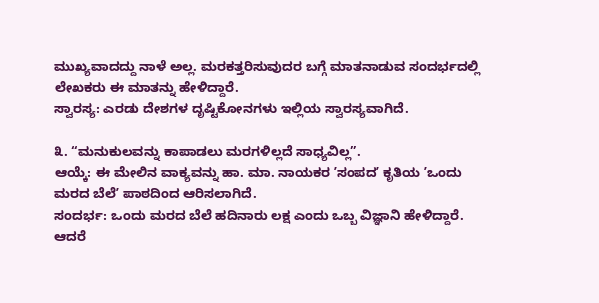ಮುಖ್ಯವಾದದ್ದು ನಾಳೆ ಅಲ್ಲ. ಮರಕತ್ತರಿಸುವುದರ ಬಗ್ಗೆ ಮಾತನಾಡುವ ಸಂದರ್ಭದಲ್ಲಿ ಲೇಖಕರು ಈ ಮಾತನ್ನು ಹೇಳಿದ್ದಾರೆ.
ಸ್ವಾರಸ್ಯ: ಎರಡು ದೇಶಗಳ ದೃಷ್ಟಿಕೋನಗಳು ಇಲ್ಲಿಯ ಸ್ವಾರಸ್ಯವಾಗಿದೆ.

೩. “ಮನುಕುಲವನ್ನು ಕಾಪಾಡಲು ಮರಗಳಿಲ್ಲದೆ ಸಾಧ್ಯವಿಲ್ಲ”.
ಆಯ್ಕೆ: ಈ ಮೇಲಿನ ವಾಕ್ಯವನ್ನು ಹಾ. ಮಾ. ನಾಯಕರ ʼಸಂಪದʼ ಕೃತಿಯ ʼಒಂದು ಮರದ ಬೆಲೆʼ ಪಾಠದಿಂದ ಆರಿಸಲಾಗಿದೆ.
ಸಂದರ್ಭ: ಒಂದು ಮರದ ಬೆಲೆ ಹದಿನಾರು ಲಕ್ಷ ಎಂದು ಒಬ್ಬ ವಿಜ್ಞಾನಿ ಹೇಳಿದ್ದಾರೆ. ಆದರೆ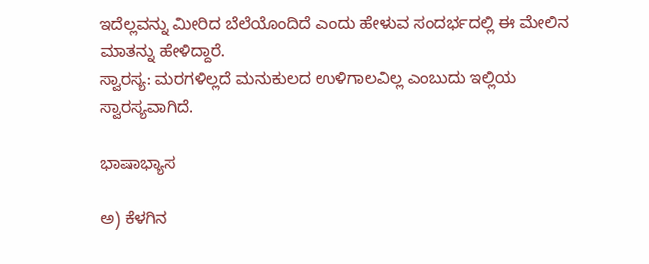ಇದೆಲ್ಲವನ್ನು ಮೀರಿದ ಬೆಲೆಯೊಂದಿದೆ ಎಂದು ಹೇಳುವ ಸಂದರ್ಭದಲ್ಲಿ ಈ ಮೇಲಿನ ಮಾತನ್ನು ಹೇಳಿದ್ದಾರೆ.
ಸ್ವಾರಸ್ಯ: ಮರಗಳಿಲ್ಲದೆ ಮನುಕುಲದ ಉಳಿಗಾಲವಿಲ್ಲ ಎಂಬುದು ಇಲ್ಲಿಯ ಸ್ವಾರಸ್ಯವಾಗಿದೆ.

ಭಾಷಾಭ್ಯಾಸ

ಅ) ಕೆಳಗಿನ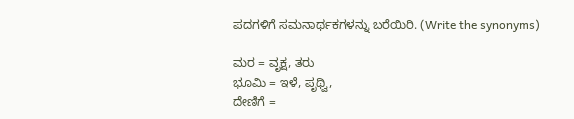ಪದಗಳಿಗೆ ಸಮನಾರ್ಥಕಗಳನ್ನು ಬರೆಯಿರಿ. (Write the synonyms)

ಮರ = ವೃಕ್ಷ, ತರು
ಭೂಮಿ = ಇಳೆ, ಪೃಥ್ವಿ,
ದೇಣಿಗೆ =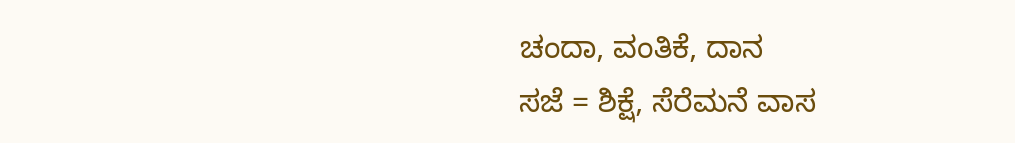ಚಂದಾ, ವಂತಿಕೆ, ದಾನ
ಸಜೆ = ಶಿಕ್ಷೆ, ಸೆರೆಮನೆ ವಾಸ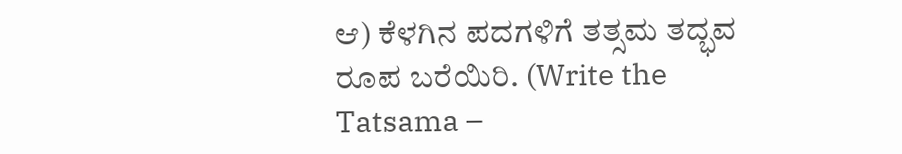ಆ) ಕೆಳಗಿನ ಪದಗಳಿಗೆ ತತ್ಸಮ ತದ್ಭವ ರೂಪ ಬರೆಯಿರಿ. (Write the Tatsama –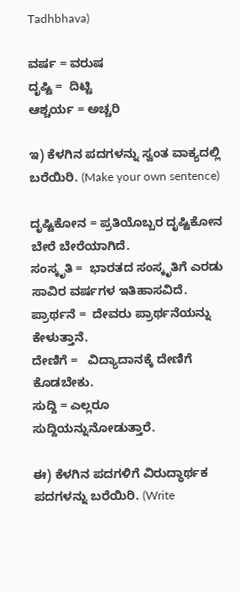Tadhbhava)

ವರ್ಷ = ವರುಷ
ದೃಷ್ಟಿ =  ದಿಟ್ಟಿ
ಆಶ್ಚರ್ಯ = ಅಚ್ಚರಿ

ಇ) ಕೆಳಗಿನ ಪದಗಳನ್ನು ಸ್ವಂತ ವಾಕ್ಯದಲ್ಲಿ ಬರೆಯಿರಿ. (Make your own sentence)

ದೃಷ್ಟಿಕೋನ = ಪ್ರತಿಯೊಬ್ಬರ ದೃಷ್ಟಿಕೋನ ಬೇರೆ ಬೇರೆಯಾಗಿದೆ.
ಸಂಸ್ಕೃತಿ =  ಭಾರತದ ಸಂಸ್ಕೃತಿಗೆ ಎರಡು ಸಾವಿರ ವರ್ಷಗಳ ಇತಿಹಾಸವಿದೆ.
ಪ್ರಾರ್ಥನೆ =  ದೇವರು ಪ್ರಾರ್ಥನೆಯನ್ನು ಕೇಳುತ್ತಾನೆ.
ದೇಣಿಗೆ =   ವಿದ್ಯಾದಾನಕ್ಕೆ ದೇಣಿಗೆ ಕೊಡಬೇಕು.
ಸುದ್ದಿ = ಎಲ್ಲರೂ ಸುದ್ದಿಯನ್ನುನೋಡುತ್ತಾರೆ.

ಈ) ಕೆಳಗಿನ ಪದಗಳಿಗೆ ವಿರುದ್ಧಾರ್ಥಕ ಪದಗಳನ್ನು ಬರೆಯಿರಿ. (Write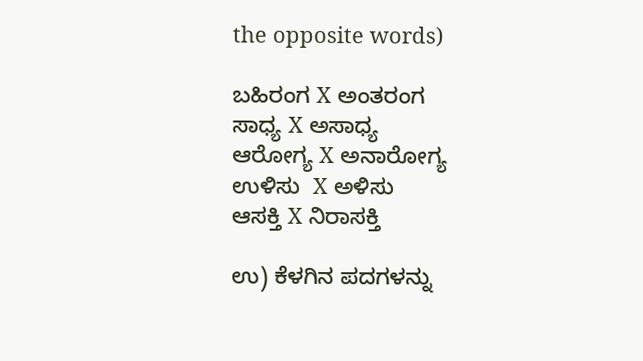the opposite words)

ಬಹಿರಂಗ X ಅಂತರಂಗ
ಸಾಧ್ಯ X ಅಸಾಧ್ಯ
ಆರೋಗ್ಯ X ಅನಾರೋಗ್ಯ
ಉಳಿಸು  X ಅಳಿಸು
ಆಸಕ್ತಿ X ನಿರಾಸಕ್ತಿ

ಉ) ಕೆಳಗಿನ ಪದಗಳನ್ನು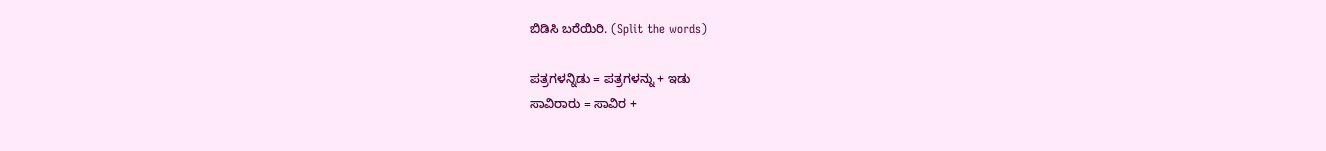ಬಿಡಿಸಿ ಬರೆಯಿರಿ. (Split the words)

ಪತ್ರಗಳನ್ನಿಡು = ಪತ್ರಗಳನ್ನು + ಇಡು
ಸಾವಿರಾರು = ಸಾವಿರ +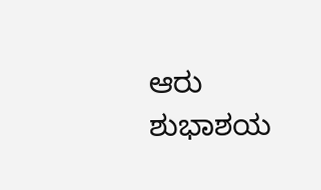ಆರು
ಶುಭಾಶಯ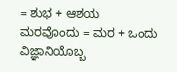= ಶುಭ + ಆಶಯ
ಮರವೊಂದು = ಮರ + ಒಂದು
ವಿಜ್ಞಾನಿಯೊಬ್ಬ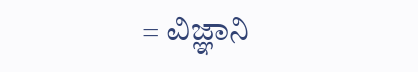= ವಿಜ್ಞಾನಿ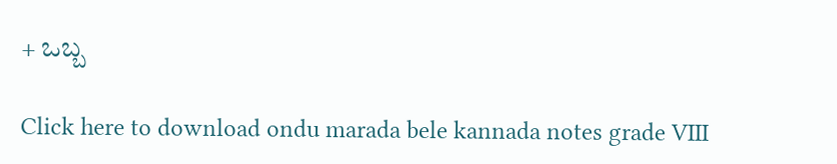+ ಒಬ್ಬ

Click here to download ondu marada bele kannada notes grade VIII